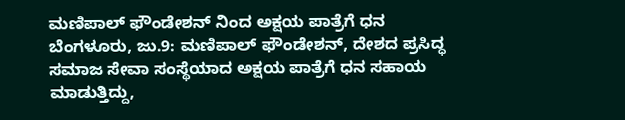ಮಣಿಪಾಲ್ ಫೌಂಡೇಶನ್ ನಿಂದ ಅಕ್ಷಯ ಪಾತ್ರೆಗೆ ಧನ
ಬೆಂಗಳೂರು, ಜು.9: ಮಣಿಪಾಲ್ ಫೌಂಡೇಶನ್, ದೇಶದ ಪ್ರಸಿದ್ಧ ಸಮಾಜ ಸೇವಾ ಸಂಸ್ಥೆಯಾದ ಅಕ್ಷಯ ಪಾತ್ರೆಗೆ ಧನ ಸಹಾಯ ಮಾಡುತ್ತಿದ್ದು,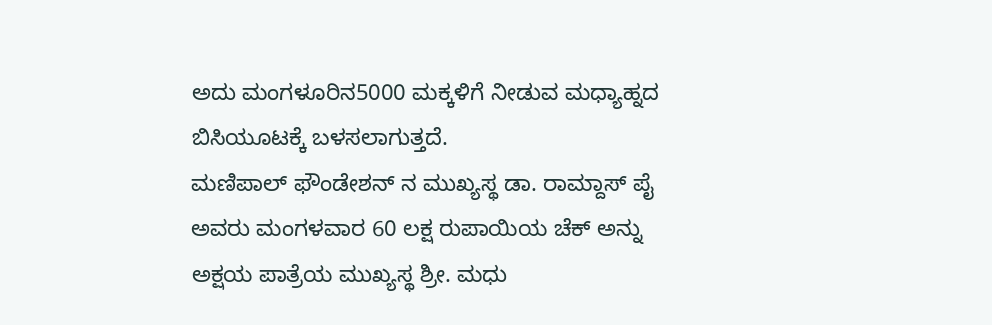ಅದು ಮಂಗಳೂರಿನ5000 ಮಕ್ಕಳಿಗೆ ನೀಡುವ ಮಧ್ಯಾಹ್ನದ ಬಿಸಿಯೂಟಕ್ಕೆ ಬಳಸಲಾಗುತ್ತದೆ.
ಮಣಿಪಾಲ್ ಫೌಂಡೇಶನ್ ನ ಮುಖ್ಯಸ್ಥ ಡಾ. ರಾಮ್ದಾಸ್ ಪೈ ಅವರು ಮಂಗಳವಾರ 60 ಲಕ್ಷ ರುಪಾಯಿಯ ಚೆಕ್ ಅನ್ನು ಅಕ್ಷಯ ಪಾತ್ರೆಯ ಮುಖ್ಯಸ್ಥ ಶ್ರೀ. ಮಧು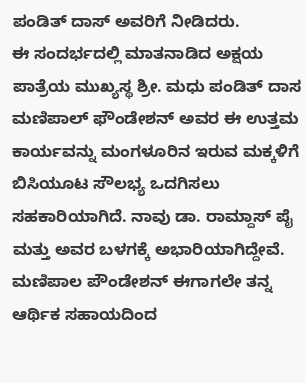ಪಂಡಿತ್ ದಾಸ್ ಅವರಿಗೆ ನೀಡಿದರು.
ಈ ಸಂದರ್ಭದಲ್ಲಿ ಮಾತನಾಡಿದ ಅಕ್ಷಯ ಪಾತ್ರೆಯ ಮುಖ್ಯಸ್ಥ ಶ್ರೀ. ಮಧು ಪಂಡಿತ್ ದಾಸ ಮಣಿಪಾಲ್ ಫೌಂಡೇಶನ್ ಅವರ ಈ ಉತ್ತಮ ಕಾರ್ಯವನ್ನು ಮಂಗಳೂರಿನ ಇರುವ ಮಕ್ಕಳಿಗೆ ಬಿಸಿಯೂಟ ಸೌಲಭ್ಯ ಒದಗಿಸಲು ಸಹಕಾರಿಯಾಗಿದೆ. ನಾವು ಡಾ. ರಾಮ್ದಾಸ್ ಪೈ ಮತ್ತು ಅವರ ಬಳಗಕ್ಕೆ ಅಭಾರಿಯಾಗಿದ್ದೇವೆ. ಮಣಿಪಾಲ ಪೌಂಡೇಶನ್ ಈಗಾಗಲೇ ತನ್ನ ಆರ್ಥಿಕ ಸಹಾಯದಿಂದ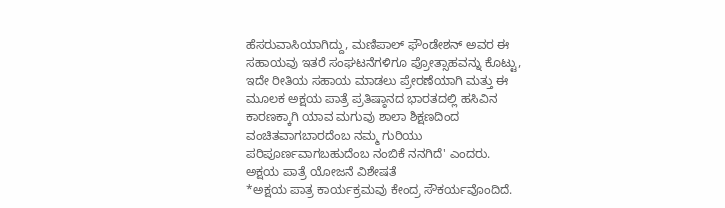ಹೆಸರುವಾಸಿಯಾಗಿದ್ದು, ಮಣಿಪಾಲ್ ಫೌಂಡೇಶನ್ ಅವರ ಈ ಸಹಾಯವು ಇತರೆ ಸಂಘಟನೆಗಳಿಗೂ ಪ್ರೋತ್ಸಾಹವನ್ನು ಕೊಟ್ಟು, ಇದೇ ರೀತಿಯ ಸಹಾಯ ಮಾಡಲು ಪ್ರೇರಣೆಯಾಗಿ ಮತ್ತು ಈ ಮೂಲಕ ಅಕ್ಷಯ ಪಾತ್ರೆ ಪ್ರತಿಷ್ಠಾನದ ಭಾರತದಲ್ಲಿ ಹಸಿವಿನ ಕಾರಣಕ್ಕಾಗಿ ಯಾವ ಮಗುವು ಶಾಲಾ ಶಿಕ್ಷಣದಿಂದ ವಂಚಿತವಾಗಬಾರದೆಂಬ ನಮ್ಮ ಗುರಿಯು ಪರಿಪೂರ್ಣವಾಗಬಹುದೆಂಬ ನಂಬಿಕೆ ನನಗಿದೆ' ಎಂದರು.
ಅಕ್ಷಯ ಪಾತ್ರೆ ಯೋಜನೆ ವಿಶೇಷತೆ
*ಅಕ್ಷಯ ಪಾತ್ರ ಕಾರ್ಯಕ್ರಮವು ಕೇಂದ್ರ ಸೌಕರ್ಯವೊಂದಿದೆ.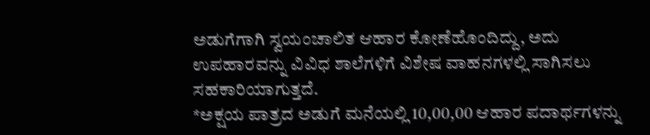ಅಡುಗೆಗಾಗಿ ಸ್ವಯಂಚಾಲಿತ ಆಹಾರ ಕೋಣೆಹೊಂದಿದ್ದು, ಅದು ಉಪಹಾರವನ್ನು ವಿವಿಧ ಶಾಲೆಗಳಿಗೆ ವಿಶೇಷ ವಾಹನಗಳಲ್ಲಿ ಸಾಗಿಸಲು ಸಹಕಾರಿಯಾಗುತ್ತದೆ.
*ಅಕ್ಷಯ ಪಾತ್ರದ ಅಡುಗೆ ಮನೆಯಲ್ಲಿ 10,00,00 ಆಹಾರ ಪದಾರ್ಥಗಳನ್ನು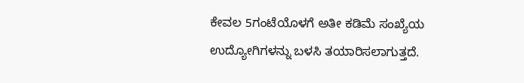ಕೇವಲ 5ಗಂಟೆಯೊಳಗೆ ಅತೀ ಕಡಿಮೆ ಸಂಖ್ಯೆಯ ಉದ್ಯೋಗಿಗಳನ್ನು ಬಳಸಿ ತಯಾರಿಸಲಾಗುತ್ತದೆ.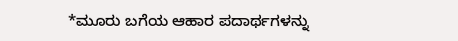*ಮೂರು ಬಗೆಯ ಆಹಾರ ಪದಾರ್ಥಗಳನ್ನು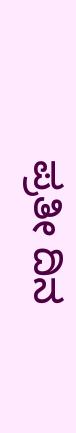ಪ್ರತೀ ದಿನ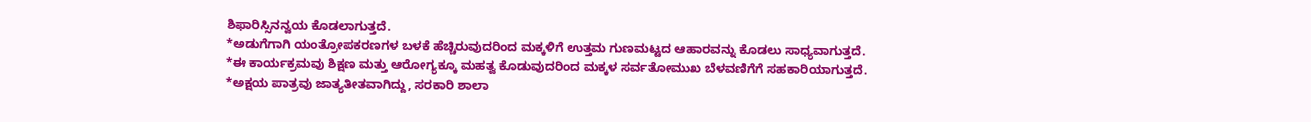ಶಿಫಾರಿಸ್ಸಿನನ್ವಯ ಕೊಡಲಾಗುತ್ತದೆ.
*ಅಡುಗೆಗಾಗಿ ಯಂತ್ರೋಪಕರಣಗಳ ಬಳಕೆ ಹೆಚ್ಚಿರುವುದರಿಂದ ಮಕ್ಕಳಿಗೆ ಉತ್ತಮ ಗುಣಮಟ್ಟದ ಆಹಾರವನ್ನು ಕೊಡಲು ಸಾಧ್ಯವಾಗುತ್ತದೆ.
*ಈ ಕಾರ್ಯಕ್ರಮವು ಶಿಕ್ಷಣ ಮತ್ತು ಆರೋಗ್ಯಕ್ಕೂ ಮಹತ್ವ ಕೊಡುವುದರಿಂದ ಮಕ್ಕಳ ಸರ್ವತೋಮುಖ ಬೆಳವಣಿಗೆಗೆ ಸಹಕಾರಿಯಾಗುತ್ತದೆ.
*ಅಕ್ಷಯ ಪಾತ್ರವು ಜಾತ್ಯತೀತವಾಗಿದ್ದು, ಸರಕಾರಿ ಶಾಲಾ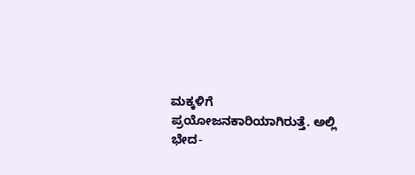ಮಕ್ಕಳಿಗೆ ಪ್ರಯೋಜನಕಾರಿಯಾಗಿರುತ್ತೆ. ಅಲ್ಲಿ ಭೇದ-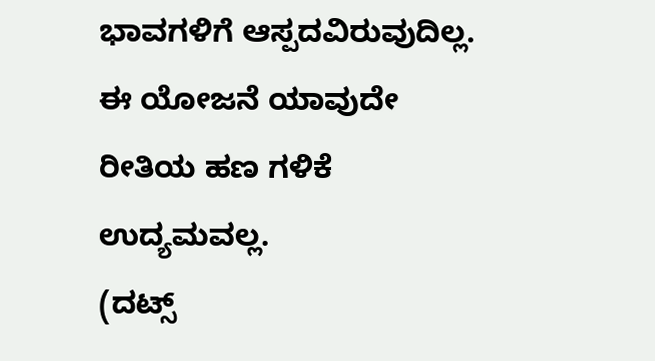ಭಾವಗಳಿಗೆ ಆಸ್ಪದವಿರುವುದಿಲ್ಲ. ಈ ಯೋಜನೆ ಯಾವುದೇ ರೀತಿಯ ಹಣ ಗಳಿಕೆ ಉದ್ಯಮವಲ್ಲ.
(ದಟ್ಸ್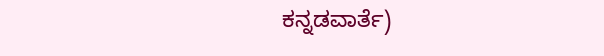ಕನ್ನಡವಾರ್ತೆ)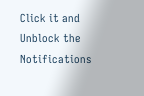Click it and Unblock the Notifications